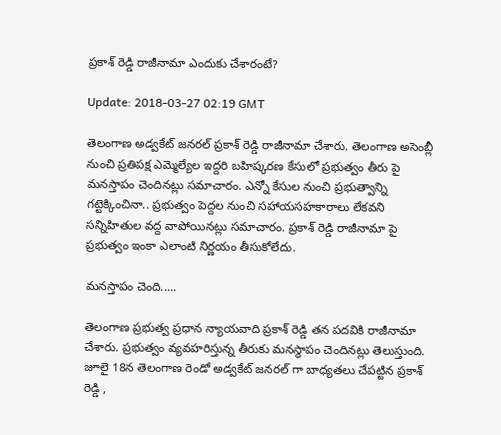ప్రకాశ్ రెడ్డి రాజీనామా ఎందుకు చేశారంటే?

Update: 2018-03-27 02:19 GMT

తెలంగాణ అడ్వకేట్ జనరల్ ప్రకాశ్ రెడ్డి రాజీనామా చేశారు. తెలంగాణ అసెంబ్లీ నుంచి ప్రతిపక్ష ఎమ్మెల్యేల ఇద్దరి బహిష్కరణ కేసులో ప్రభుత్వం తీరు పై మనస్తాపం చెందినట్లు సమాచారం. ఎన్నో కేసుల నుంచి ప్రభుత్వాన్ని గట్టెక్కించినా.. ప్రభుత్వం పెద్దల నుంచి సహాయసహకారాలు లేకవని సన్నిహితుల వద్ద వాపోయినట్లు సమాచారం. ప్రకాశ్ రెడ్డి రాజీనామా పై ప్రభుత్వం ఇంకా ఎలాంటి నిర్ణయం తీసుకోలేదు.

మనస్తాపం చెంది.....

తెలంగాణ ప్రభుత్వ ప్రధాన న్యాయవాది ప్రకాశ్ రెడ్డి తన పదవికి రాజీనామా చేశారు. ప్రభుత్వం వ్యవహరిస్తున్న తీరుకు మనస్థాపం చెందినట్లు తెలుస్తుంది. జూలై 18న తెలంగాణ రెండో అడ్వకేట్ జనరల్ గా బాధ్యతలు చేపట్టిన ప్రకాశ్ రెడ్డి ,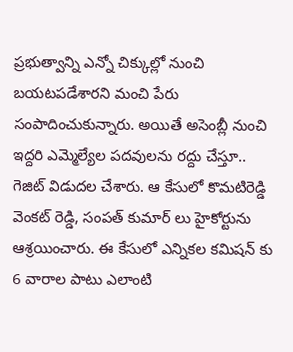ప్రభుత్వాన్ని ఎన్నో చిక్కుల్లో నుంచి బయటపడేశారని మంచి పేరు సంపాదించుకున్నారు. అయితే అసెంబ్లీ నుంచి ఇద్దరి ఎమ్మెల్యేల పదవులను రద్దు చేస్తూ.. గెజిట్ విడుదల చేశారు. ఆ కేసులో కొమటిరెడ్డి వెంకట్ రెడ్డి, సంపత్ కుమార్ లు హైకోర్టును ఆశ్రయించారు. ఈ కేసులో ఎన్నికల కమిషన్ కు 6 వారాల పాటు ఎలాంటి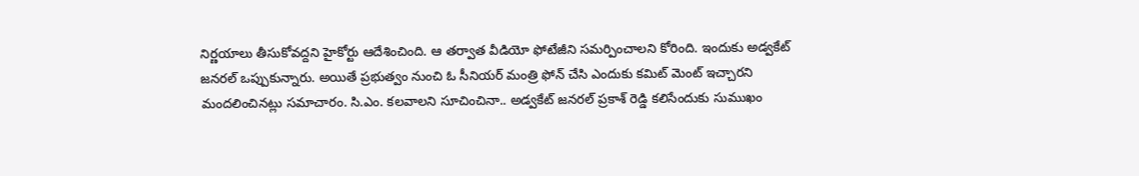నిర్ణయాలు తీసుకోవద్దని హైకోర్టు ఆదేశించింది. ఆ తర్వాత వీడియో ఫోటేజీని సమర్పించాలని కోరింది. ఇందుకు అడ్వకేట్ జనరల్ ఒప్పుకున్నారు. అయితే ప్రభుత్వం నుంచి ఓ సీనియర్ మంత్రి ఫోన్ చేసి ఎందుకు కమిట్ మెంట్ ఇచ్చారని మందలించినట్లు సమాచారం. సి.ఎం. కలవాలని సూచించినా.. అడ్వకేట్ జనరల్ ప్రకాశ్ రెడ్డి కలిసేందుకు సుముఖం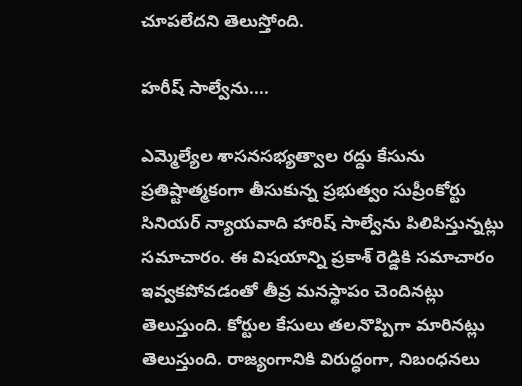చూపలేదని తెలుస్తోంది.

హరీష్ సాల్వేను....

ఎమ్మెల్యేల శాసనసభ్యత్వాల రద్దు కేసును ప్రతిష్టాత్మకంగా తీసుకున్న ప్రభుత్వం సుప్రీంకోర్టు సినియర్ న్యాయవాది హారిష్ సాల్వేను పిలిపిస్తున్నట్లు సమాచారం. ఈ విషయాన్ని ప్రకాశ్ రెడ్డికి సమాచారం ఇవ్వకపోవడంతో తీవ్ర మనస్థాపం చెందినట్లు తెలుస్తుంది. కోర్టుల కేసులు తలనొప్పిగా మారినట్లు తెలుస్తుంది. రాజ్యంగానికి విరుద్ధంగా, నిబంధనలు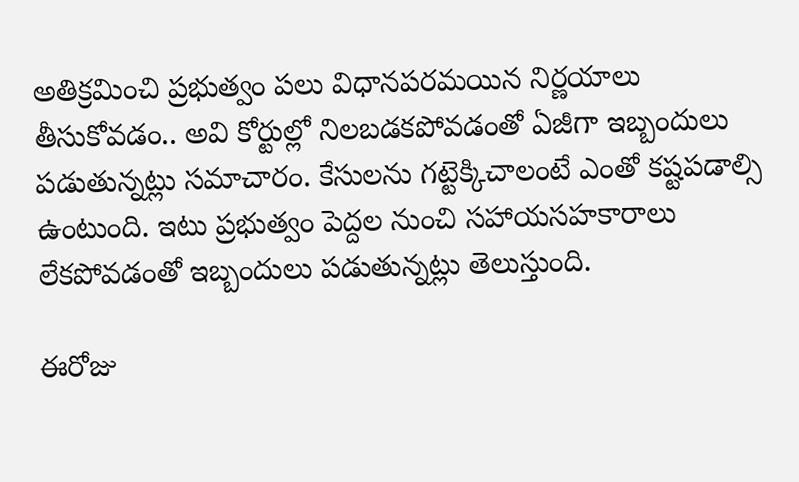అతిక్రమించి ప్రభుత్వం పలు విధానపరమయిన నిర్ణయాలు తీసుకోవడం.. అవి కోర్టుల్లో నిలబడకపోవడంతో ఏజీగా ఇబ్బందులు పడుతున్నట్లు సమాచారం. కేసులను గట్టెక్కిచాలంటే ఎంతో కష్టపడాల్సి ఉంటుంది. ఇటు ప్రభుత్వం పెద్దల నుంచి సహాయసహకారాలు లేకపోవడంతో ఇబ్బందులు పడుతున్నట్లు తెలుస్తుంది.

ఈరోజు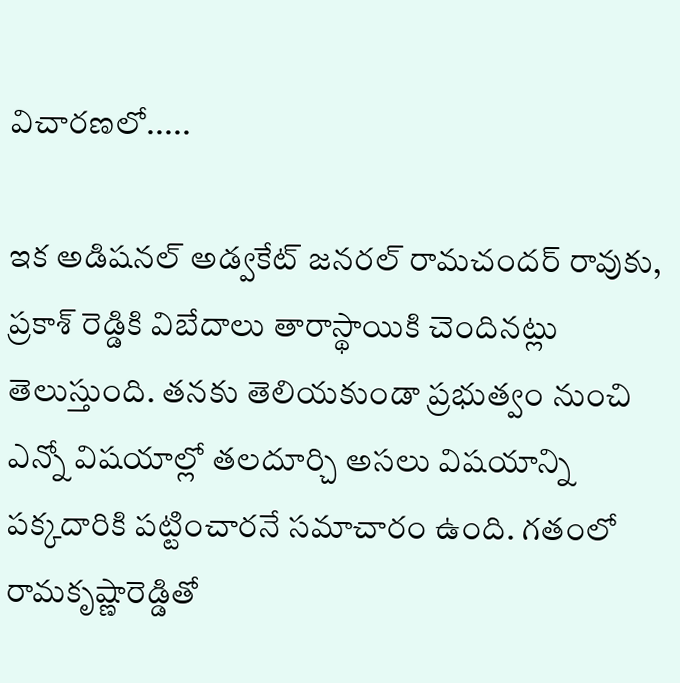విచారణలో.....

ఇక అడిషనల్ అడ్వకేట్ జనరల్ రామచందర్ రావుకు, ప్రకాశ్ రెడ్డికి విబేదాలు తారాస్థాయికి చెందినట్లు తెలుస్తుంది. తనకు తెలియకుండా ప్రభుత్వం నుంచి ఎన్నో విషయాల్లో తలదూర్చి అసలు విషయాన్ని పక్కదారికి పట్టించారనే సమాచారం ఉంది. గతంలో రామకృష్ణారెడ్డితో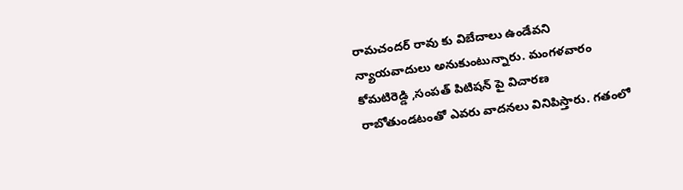రామచందర్ రావు కు విబేదాలు ఉండేవని న్యాయవాదులు అనుకుంటున్నారు. మంగళవారం కోమటిరెడ్డి ,సంపత్ పిటిషన్ పై విచారణ రాబోతుండటంతో ఎవరు వాదనలు వినిపిస్తారు. గతంలో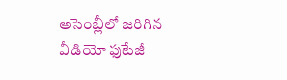అసెంబ్లీలో జరిగిన వీడియో ఫుటేజీ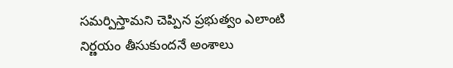సమర్పిస్తామని చెప్పిన ప్రభుత్వం ఎలాంటి నిర్ణయం తీసుకుందనే అంశాలు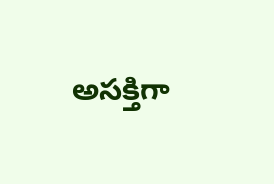అసక్తిగా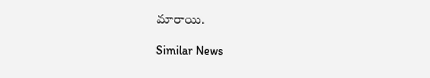మారాయి.

Similar News